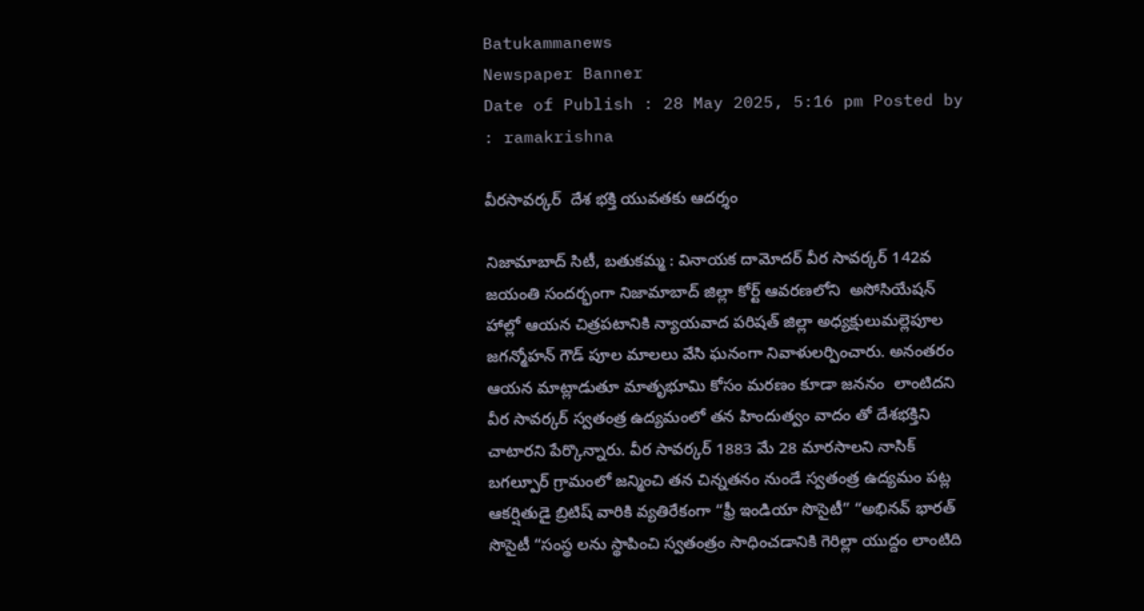Batukammanews
Newspaper Banner
Date of Publish : 28 May 2025, 5:16 pm Posted by : ramakrishna

వీరసావర్కర్  దేశ భక్తి యువతకు ఆదర్శం

నిజామాబాద్ సిటీ, బతుకమ్మ : వినాయక దామోదర్ వీర సావర్కర్ 142వ జయంతి సందర్భంగా నిజామాబాద్ జిల్లా కోర్ట్ ఆవరణలోని  అసోసియేషన్ హాల్లో ఆయన చిత్రపటానికి న్యాయవాద పరిషత్ జిల్లా అధ్యక్షులుమల్లెపూల జగన్మోహన్ గౌడ్ పూల మాలలు వేసి ఘనంగా నివాళులర్పించారు. అనంతరం ఆయన మాట్లాడుతూ మాతృభూమి కోసం మరణం కూడా జననం  లాంటిదని వీర సావర్కర్ స్వతంత్ర ఉద్యమంలో తన హిందుత్వం వాదం తో దేశభక్తిని చాటారని పేర్కొన్నారు. వీర సావర్కర్ 1883 మే 28 మారసాలని నాసిక్ బగల్పూర్ గ్రామంలో జన్మించి తన చిన్నతనం నుండే స్వతంత్ర ఉద్యమం పట్ల ఆకర్షితుడై బ్రిటిష్ వారికి వ్యతిరేకంగా “ఫ్రీ ఇండియా సొసైటీ” “అభినవ్ భారత్ సొసైటీ “సంస్థ లను స్థాపించి స్వతంత్రం సాధించడానికి గెరిల్లా యుద్దం లాంటిది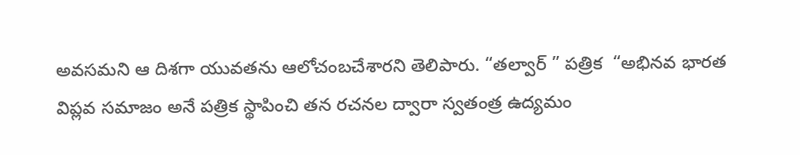అవసమని ఆ దిశగా యువతను ఆలోచంబచేశారని తెలిపారు. “తల్వార్ ” పత్రిక  “అభినవ భారత విప్లవ సమాజం అనే పత్రిక స్థాపించి తన రచనల ద్వారా స్వతంత్ర ఉద్యమం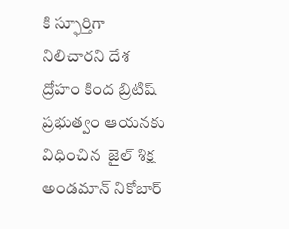కి స్ఫూర్తిగా నిలిచారని దేశ ద్రోహం కింద బ్రిటిష్ ప్రభుత్వం ఆయనకు విధించిన  జైల్ శిక్ష అండమాన్ నికోబార్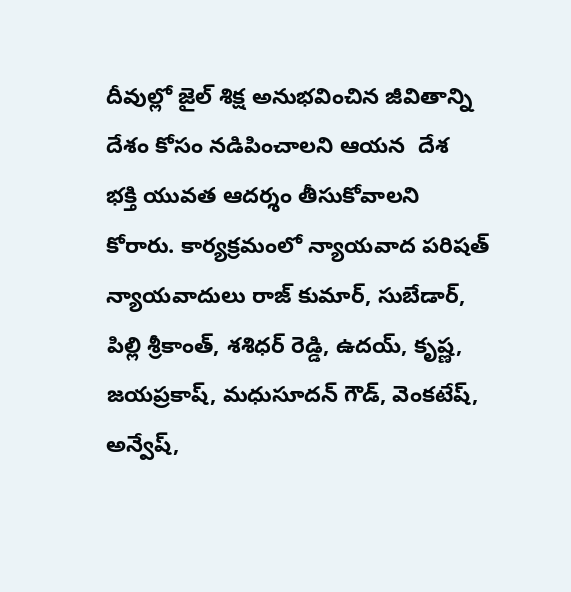దీవుల్లో జైల్ శిక్ష అనుభవించిన జీవితాన్ని దేశం కోసం నడిపించాలని ఆయన  దేశ  భక్తి యువత ఆదర్శం తీసుకోవాలని కోరారు. కార్యక్రమంలో న్యాయవాద పరిషత్ న్యాయవాదులు రాజ్ కుమార్, సుబేడార్, పిల్లి శ్రీకాంత్, శశిధర్ రెడ్డి, ఉదయ్, కృష్ణ, జయప్రకాష్, మధుసూదన్ గౌడ్, వెంకటేష్, అన్వేష్,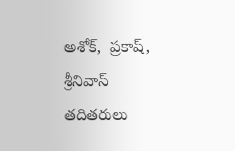అశోక్,  ప్రకాష్, శ్రీనివాస్ తదితరులు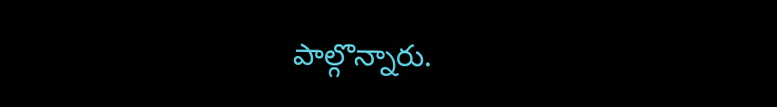పాల్గొన్నారు.